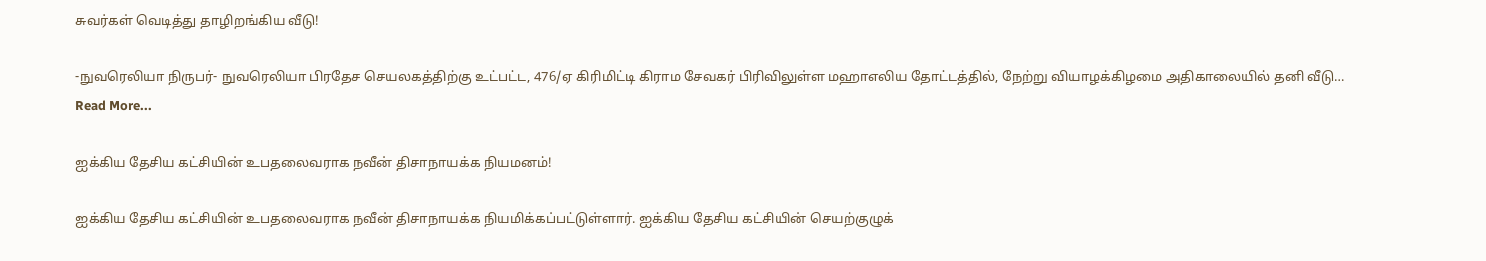சுவர்கள் வெடித்து தாழிறங்கிய வீடு!

-நுவரெலியா நிருபர்- நுவரெலியா பிரதேச செயலகத்திற்கு உட்பட்ட, 476/ஏ கிரிமிட்டி கிராம சேவகர் பிரிவிலுள்ள மஹாஎலிய தோட்டத்தில், நேற்று வியாழக்கிழமை அதிகாலையில் தனி வீடு…
Read More...

ஐக்கிய தேசிய கட்சியின் உபதலைவராக நவீன் திசாநாயக்க நியமனம்!

ஐக்கிய தேசிய கட்சியின் உபதலைவராக நவீன் திசாநாயக்க நியமிக்கப்பட்டுள்ளார். ஐக்கிய தேசிய கட்சியின் செயற்குழுக்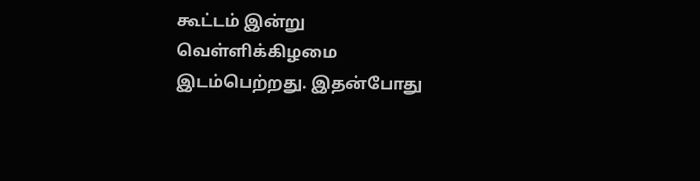கூட்டம் இன்று வெள்ளிக்கிழமை இடம்பெற்றது. இதன்போது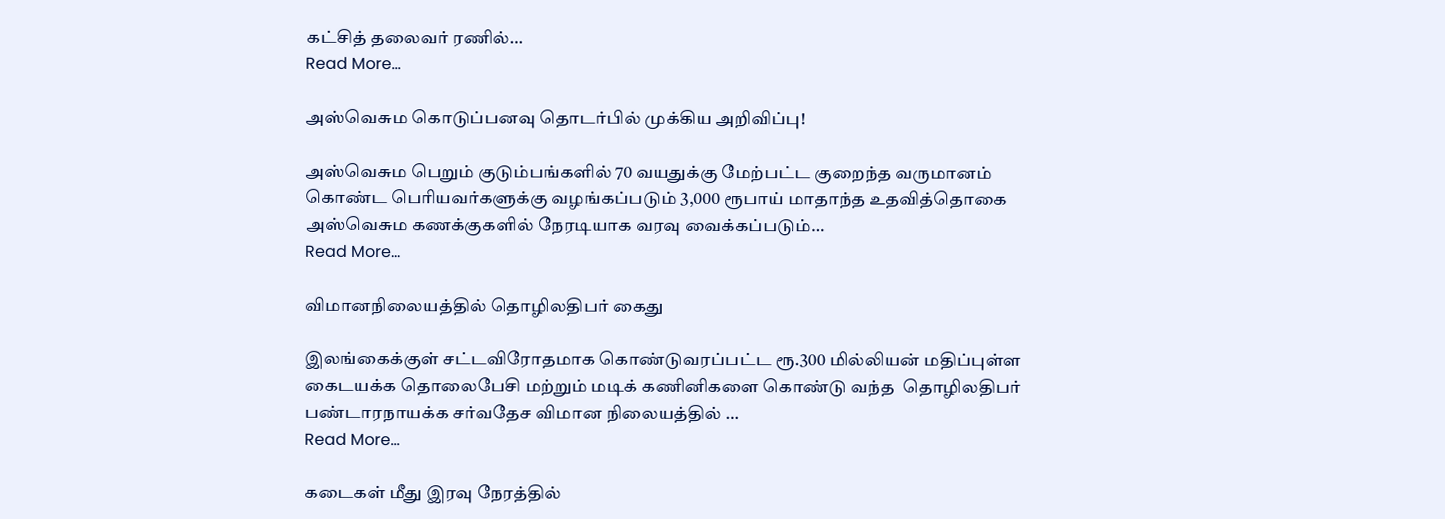கட்சித் தலைவர் ரணில்…
Read More...

அஸ்வெசும கொடுப்பனவு தொடர்பில் முக்கிய அறிவிப்பு!

அஸ்வெசும பெறும் குடும்பங்களில் 70 வயதுக்கு மேற்பட்ட குறைந்த வருமானம் கொண்ட பெரியவர்களுக்கு வழங்கப்படும் 3,000 ரூபாய் மாதாந்த உதவித்தொகை அஸ்வெசும கணக்குகளில் நேரடியாக வரவு வைக்கப்படும்…
Read More...

விமானநிலையத்தில் தொழிலதிபர் கைது

இலங்கைக்குள் சட்டவிரோதமாக கொண்டுவரப்பட்ட ரூ.300 மில்லியன் மதிப்புள்ள கைடயக்க தொலைபேசி மற்றும் மடிக் கணினிகளை கொண்டு வந்த  தொழிலதிபர் பண்டாரநாயக்க சர்வதேச விமான நிலையத்தில் …
Read More...

கடைகள் மீது இரவு நேரத்தில்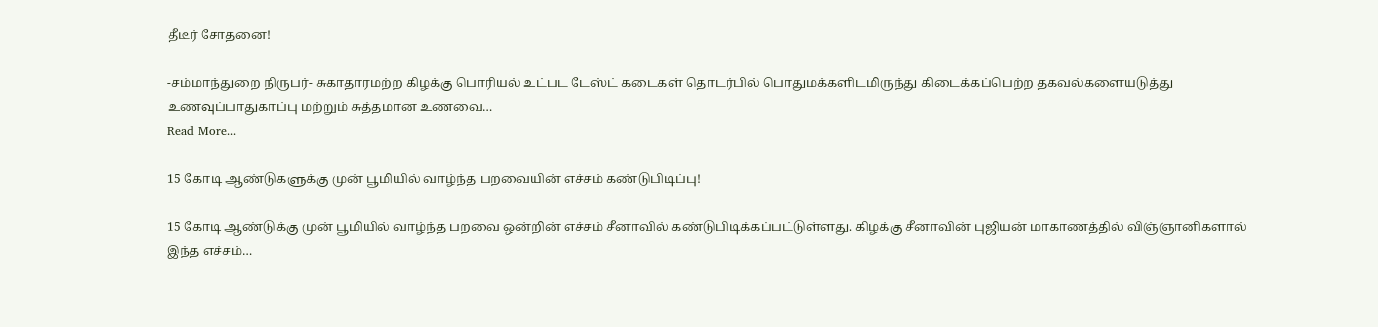தீடீர் சோதனை!

-சம்மாந்துறை நிருபர்- சுகாதாரமற்ற கிழக்கு பொரியல் உட்பட டேஸ்ட் கடைகள் தொடர்பில் பொதுமக்களிடமிருந்து கிடைக்கப்பெற்ற தகவல்களையடுத்து உணவுப்பாதுகாப்பு மற்றும் சுத்தமான உணவை…
Read More...

15 கோடி ஆண்டுகளுக்கு முன் பூமியில் வாழ்ந்த பறவையின் எச்சம் கண்டுபிடிப்பு!

15 கோடி ஆண்டுக்கு முன் பூமியில் வாழ்ந்த பறவை ஒன்றின் எச்சம் சீனாவில் கண்டுபிடிக்கப்பட்டுள்ளது. கிழக்கு சீனாவின் புஜியன் மாகாணத்தில் விஞ்ஞானிகளால் இந்த எச்சம்…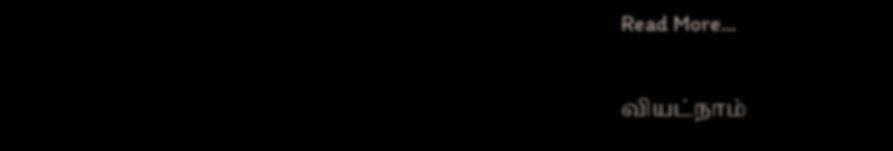Read More...

வியட்நாம்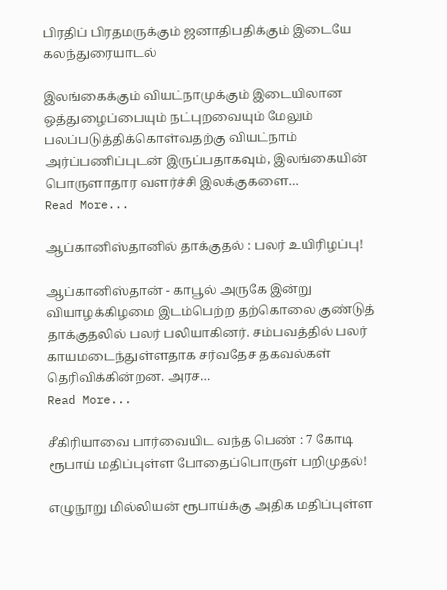பிரதிப் பிரதமருக்கும் ஜனாதிபதிக்கும் இடையே கலந்துரையாடல்

இலங்கைக்கும் வியட்நாமுக்கும் இடையிலான ஒத்துழைப்பையும் நட்புறவையும் மேலும் பலப்படுத்திக்கொள்வதற்கு வியட்நாம் அர்ப்பணிப்புடன் இருப்பதாகவும், இலங்கையின் பொருளாதார வளர்ச்சி இலக்குகளை…
Read More...

ஆப்கானிஸ்தானில் தாக்குதல் : பலர் உயிரிழப்பு!

ஆப்கானிஸ்தான் - காபூல் அருகே இன்று வியாழக்கிழமை இடம்பெற்ற தற்கொலை குண்டுத் தாக்குதலில் பலர் பலியாகினர். சம்பவத்தில் பலர் காயமடைந்துள்ளதாக சர்வதேச தகவல்கள் தெரிவிக்கின்றன. அரச…
Read More...

சீகிரியாவை பார்வையிட வந்த பெண் : 7 கோடி ரூபாய் மதிப்புள்ள போதைப்பொருள் பறிமுதல்!

எழுநூறு மில்லியன் ரூபாய்க்கு அதிக மதிப்புள்ள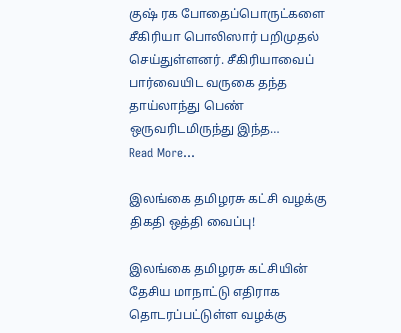குஷ் ரக போதைப்பொருட்களை சீகிரியா பொலிஸார் பறிமுதல் செய்துள்ளனர். சீகிரியாவைப் பார்வையிட வருகை தந்த தாய்லாந்து பெண் ஒருவரிடமிருந்து இந்த…
Read More...

இலங்கை தமிழரசு கட்சி வழக்கு திகதி ஒத்தி வைப்பு!

இலங்கை தமிழரசு கட்சியின் தேசிய மாநாட்டு எதிராக தொடரப்பட்டுள்ள வழக்கு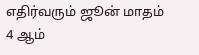எதிர்வரும் ஜூன் மாதம் 4 ஆம்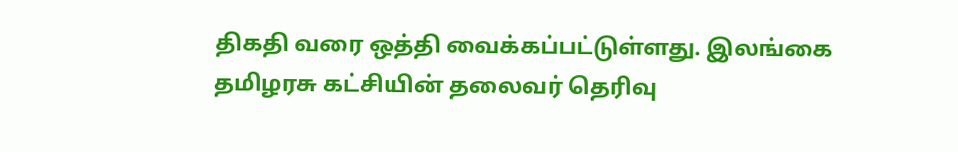திகதி வரை ஒத்தி வைக்கப்பட்டுள்ளது. இலங்கை தமிழரசு கட்சியின் தலைவர் தெரிவு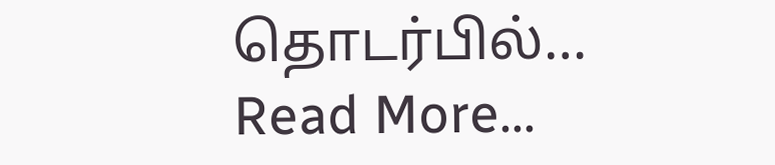தொடர்பில்…
Read More...